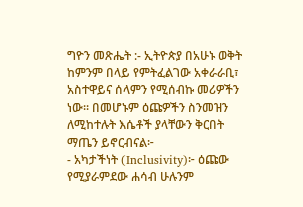ግዮን መጽሔት :- ኢትዮጵያ በአሁኑ ወቅት ከምንም በላይ የምትፈልገው አቀራራቢ፣ አስተዋይና ሰላምን የሚሰብኩ መሪዎችን ነው፡፡ በመሆኑም ዕጩዎችን ስንመዝን ለሚከተሉት እሴቶች ያላቸውን ቅርበት ማጤን ይኖርብናል፦
- አካታችነት (Inclusivity)፦ ዕጩው የሚያራምደው ሐሳብ ሁሉንም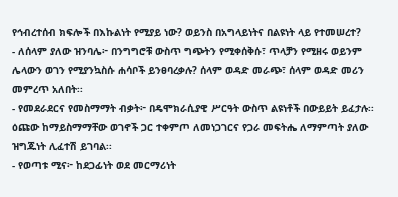የኅብረተሰብ ክፍሎች በእኩልነት የሚያይ ነው? ወይንስ በአግላይነትና በልዩነት ላይ የተመሠረተ?
- ለሰላም ያለው ዝንባሌ፦ በንግግሮቹ ውስጥ ግጭትን የሚቀሰቅሱ፣ ጥላቻን የሚዘሩ ወይንም ሌላውን ወገን የሚያንኳስሱ ሐሳቦች ይንፀባረቃሉ? ሰላም ወዳድ መራጭ፣ ሰላም ወዳድ መሪን መምረጥ አለበት፡፡
- የመደራደርና የመስማማት ብቃት፦ በዴሞክራሲያዊ ሥርዓት ውስጥ ልዩነቶች በውይይት ይፈታሉ፡፡ ዕጩው ከማይስማማቸው ወገኖች ጋር ተቀምጦ ለመነጋገርና የጋራ መፍትሔ ለማምጣት ያለው ዝግጁነት ሊፈተሽ ይገባል፡፡
- የወጣቱ ሚና፦ ከደጋፊነት ወደ መርማሪነት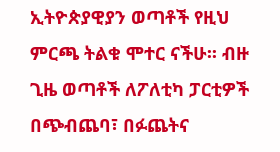ኢትዮጵያዊያን ወጣቶች የዚህ ምርጫ ትልቁ ሞተር ናችሁ፡፡ ብዙ ጊዜ ወጣቶች ለፖለቲካ ፓርቲዎች በጭብጨባ፣ በፉጨትና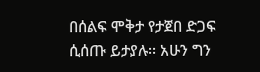በሰልፍ ሞቅታ የታጀበ ድጋፍ ሲሰጡ ይታያሉ፡፡ አሁን ግን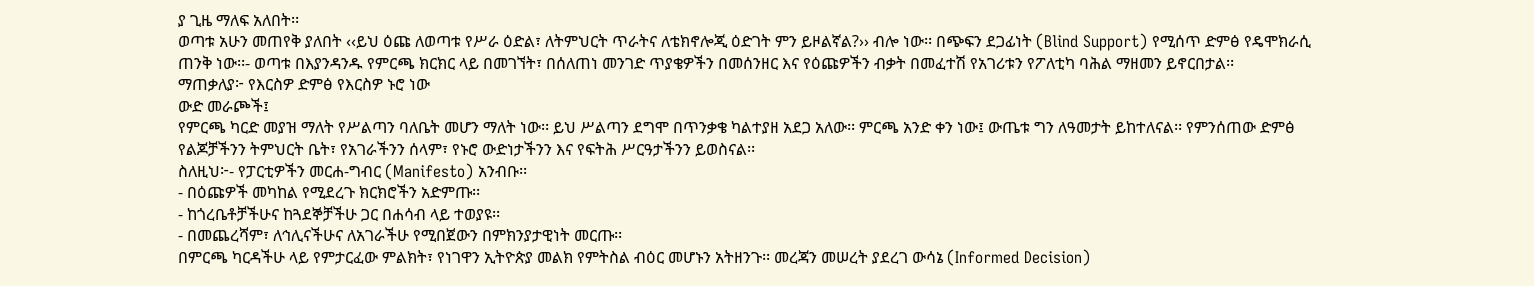ያ ጊዜ ማለፍ አለበት፡፡
ወጣቱ አሁን መጠየቅ ያለበት ‹‹ይህ ዕጩ ለወጣቱ የሥራ ዕድል፣ ለትምህርት ጥራትና ለቴክኖሎጂ ዕድገት ምን ይዞልኛል?›› ብሎ ነው፡፡ በጭፍን ደጋፊነት (Blind Support) የሚሰጥ ድምፅ የዴሞክራሲ ጠንቅ ነው፡፡- ወጣቱ በእያንዳንዱ የምርጫ ክርክር ላይ በመገኘት፣ በሰለጠነ መንገድ ጥያቄዎችን በመሰንዘር እና የዕጩዎችን ብቃት በመፈተሽ የአገሪቱን የፖለቲካ ባሕል ማዘመን ይኖርበታል፡፡
ማጠቃለያ፦ የእርስዎ ድምፅ የእርስዎ ኑሮ ነው
ውድ መራጮች፤
የምርጫ ካርድ መያዝ ማለት የሥልጣን ባለቤት መሆን ማለት ነው፡፡ ይህ ሥልጣን ደግሞ በጥንቃቄ ካልተያዘ አደጋ አለው፡፡ ምርጫ አንድ ቀን ነው፤ ውጤቱ ግን ለዓመታት ይከተለናል፡፡ የምንሰጠው ድምፅ የልጆቻችንን ትምህርት ቤት፣ የአገራችንን ሰላም፣ የኑሮ ውድነታችንን እና የፍትሕ ሥርዓታችንን ይወስናል፡፡
ስለዚህ፦- የፓርቲዎችን መርሐ-ግብር (Manifesto) አንብቡ፡፡
- በዕጩዎች መካከል የሚደረጉ ክርክሮችን አድምጡ፡፡
- ከጎረቤቶቻችሁና ከጓደኞቻችሁ ጋር በሐሳብ ላይ ተወያዩ፡፡
- በመጨረሻም፣ ለኅሊናችሁና ለአገራችሁ የሚበጀውን በምክንያታዊነት መርጡ፡፡
በምርጫ ካርዳችሁ ላይ የምታርፈው ምልክት፣ የነገዋን ኢትዮጵያ መልክ የምትስል ብዕር መሆኑን አትዘንጉ፡፡ መረጃን መሠረት ያደረገ ውሳኔ (Informed Decision)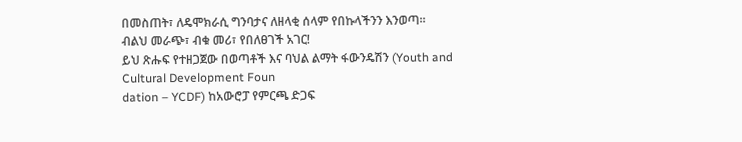በመስጠት፣ ለዴሞክራሲ ግንባታና ለዘላቂ ሰላም የበኩላችንን እንወጣ፡፡
ብልህ መራጭ፣ ብቁ መሪ፣ የበለፀገች አገር!
ይህ ጽሑፍ የተዘጋጀው በወጣቶች እና ባህል ልማት ፋውንዴሽን (Youth and Cultural Development Foun
dation – YCDF) ከአውሮፓ የምርጫ ድጋፍ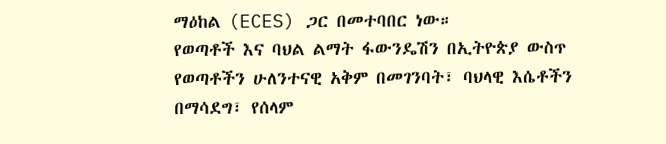ማዕከል (ECES) ጋር በመተባበር ነው።
የወጣቶች እና ባህል ልማት ፋውንዴሽን በኢትዮጵያ ውስጥ የወጣቶችን ሁለንተናዊ አቅም በመገንባት፣ ባህላዊ እሴቶችን በማሳደግ፣ የሰላም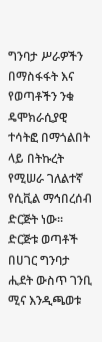ግንባታ ሥራዎችን በማስፋፋት እና የወጣቶችን ንቁ ዴሞክራሲያዊ ተሳትፎ በማጎልበት ላይ በትኩረት የሚሠራ ገለልተኛ የሲቪል ማኅበረሰብ ድርጅት ነው።
ድርጅቱ ወጣቶች በሀገር ግንባታ ሒደት ውስጥ ገንቢ ሚና እንዲጫወቱ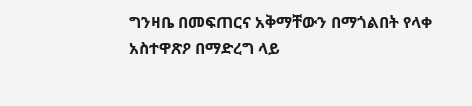ግንዛቤ በመፍጠርና አቅማቸውን በማጎልበት የላቀ አስተዋጽዖ በማድረግ ላይ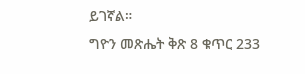ይገኛል።
ግዮን መጽሔት ቅጽ 8 ቁጥር 233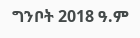ግንቦት 2018 ዓ.ም